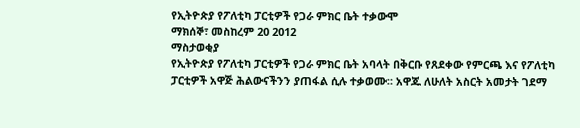የኢትዮጵያ የፖለቲካ ፓርቲዎች የጋራ ምክር ቤት ተቃውሞ
ማክሰኞ፣ መስከረም 20 2012
ማስታወቂያ
የኢትዮጵያ የፖለቲካ ፓርቲዎች የጋራ ምክር ቤት አባላት በቅርቡ የጸደቀው የምርጫ እና የፖለቲካ ፓርቲዎች አዋጅ ሕልውናችንን ያጠፋል ሲሉ ተቃወሙ። አዋጁ ለሁለት አስርት አመታት ገደማ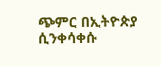ጭምር በኢትዮጵያ ሲንቀሳቀሱ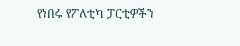የነበሩ የፖለቲካ ፓርቲዎችን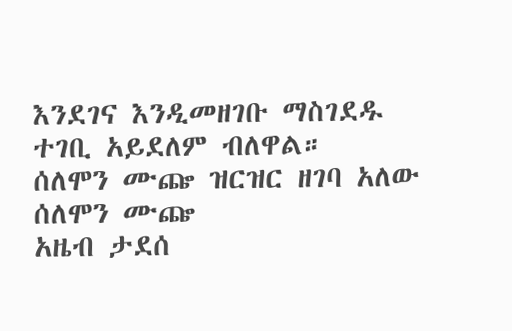እንደገና እንዲመዘገቡ ማስገደዱ ተገቢ አይደለም ብለዋል።
ሰለሞን ሙጬ ዝርዝር ዘገባ አለው
ሰለሞን ሙጬ
አዜብ ታደሰ